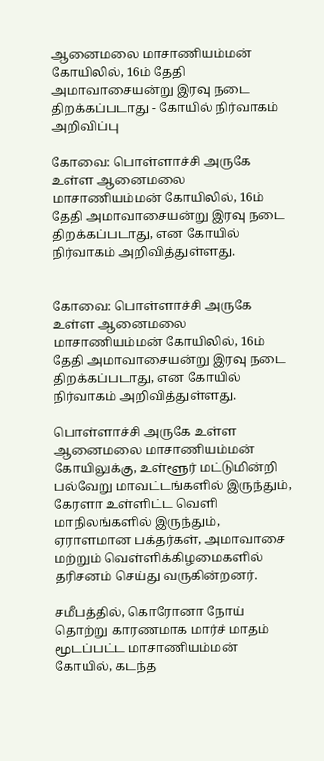ஆனைமலை மாசாணியம்மன் கோயிலில், 16ம் தேதி அமாவாசையன்று இரவு நடை திறக்கப்படாது - கோயில் நிர்வாகம் அறிவிப்பு

கோவை: பொள்ளாச்சி அருகே உள்ள ஆனைமலை மாசாணியம்மன் கோயிலில், 16ம் தேதி அமாவாசையன்று இரவு நடை திறக்கப்படாது, என கோயில் நிர்வாகம் அறிவித்துள்ளது.


கோவை: பொள்ளாச்சி அருகே உள்ள ஆனைமலை மாசாணியம்மன் கோயிலில், 16ம் தேதி அமாவாசையன்று இரவு நடை திறக்கப்படாது, என கோயில் நிர்வாகம் அறிவித்துள்ளது.

பொள்ளாச்சி அருகே உள்ள ஆனைமலை மாசாணியம்மன் கோயிலுக்கு, உள்ளூர் மட்டுமின்றி பல்வேறு மாவட்டங்களில் இருந்தும், கேரளா உள்ளிட்ட வெளி மாநிலங்களில் இருந்தும், ஏராளமான பக்தர்கள், அமாவாசை மற்றும் வெள்ளிக்கிழமைகளில் தரிசனம் செய்து வருகின்றனர்.

சமீபத்தில், கொரோனா நோய் தொற்று காரணமாக மார்ச் மாதம் மூடப்பட்ட மாசாணியம்மன் கோயில், கடந்த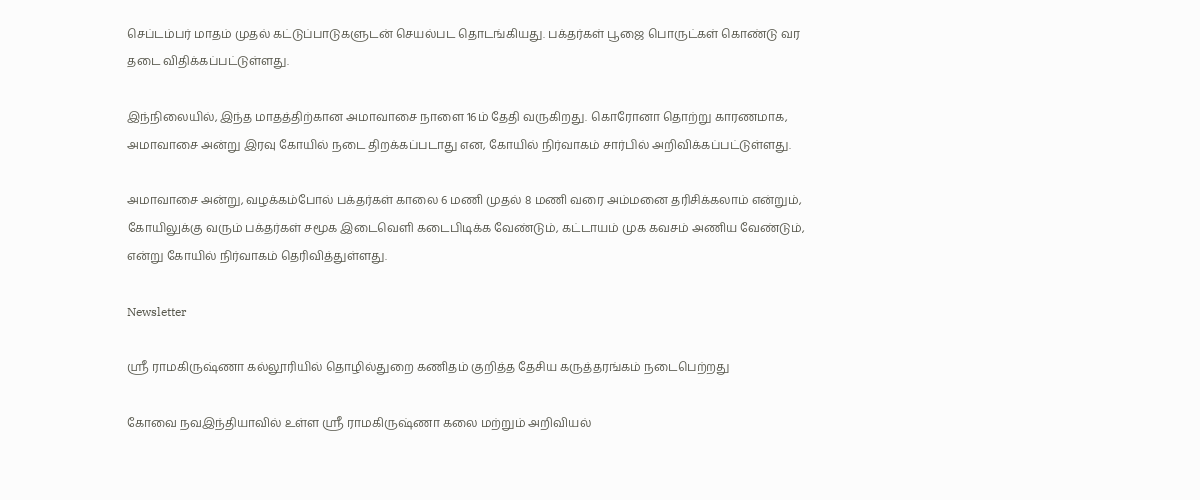செப்டம்பர் மாதம் முதல் கட்டுப்பாடுகளுடன் செயல்பட தொடங்கியது. பக்தர்கள் பூஜை பொருட்கள் கொண்டு வர தடை விதிக்கப்பட்டுள்ளது.

இந்நிலையில், இந்த மாதத்திற்கான அமாவாசை நாளை 16ம் தேதி வருகிறது. கொரோனா தொற்று காரணமாக, அமாவாசை அன்று இரவு கோயில் நடை திறக்கப்படாது என, கோயில் நிர்வாகம் சார்பில் அறிவிக்கப்பட்டுள்ளது.

அமாவாசை அன்று, வழக்கம்போல் பக்தர்கள் காலை 6 மணி முதல் 8 மணி வரை அம்மனை தரிசிக்கலாம் என்றும், கோயிலுக்கு வரும் பக்தர்கள் சமூக இடைவெளி கடைபிடிக்க வேண்டும், கட்டாயம் முக கவசம் அணிய வேண்டும், என்று கோயில் நிர்வாகம் தெரிவித்துள்ளது.

Newsletter

ஸ்ரீ ராமகிருஷ்ணா கல்லூரியில் தொழில்துறை கணிதம் குறித்த தேசிய கருத்தரங்கம் நடைபெற்றது

கோவை நவஇந்தியாவில் உள்ள ஸ்ரீ ராமகிருஷ்ணா கலை மற்றும் அறிவியல்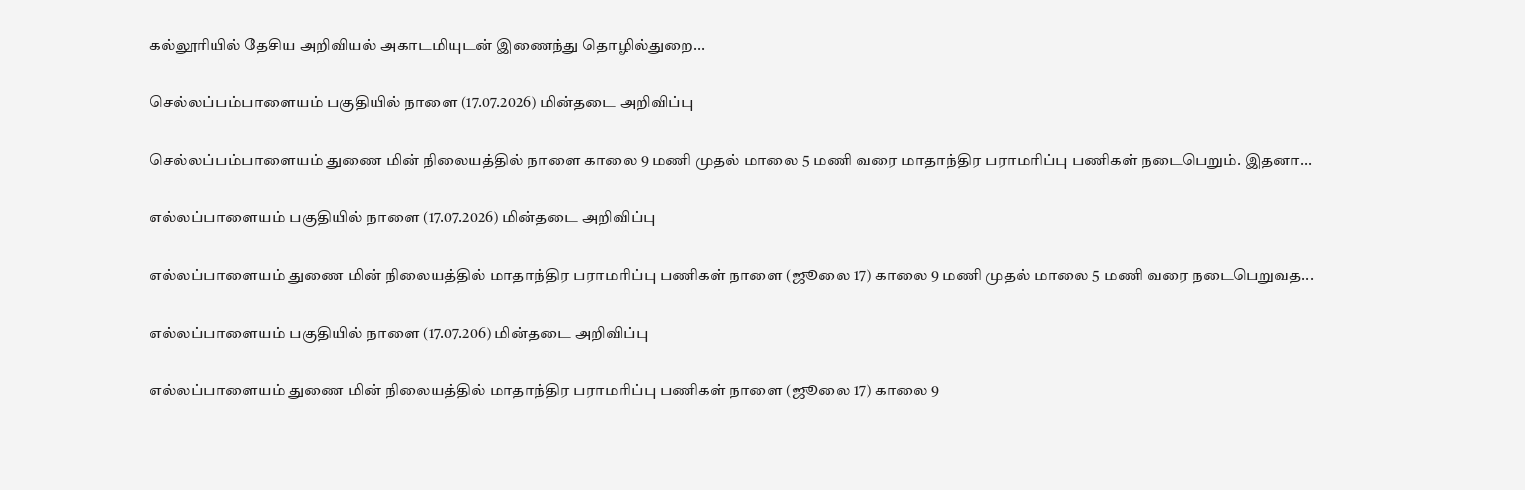கல்லூரியில் தேசிய அறிவியல் அகாடமியுடன் இணைந்து தொழில்துறை...

செல்லப்பம்பாளையம் பகுதியில் நாளை (17.07.2026) மின்தடை அறிவிப்பு

செல்லப்பம்பாளையம் துணை மின் நிலையத்தில் நாளை காலை 9 மணி முதல் மாலை 5 மணி வரை மாதாந்திர பராமரிப்பு பணிகள் நடைபெறும். இதனா...

எல்லப்பாளையம் பகுதியில் நாளை (17.07.2026) மின்தடை அறிவிப்பு

எல்லப்பாளையம் துணை மின் நிலையத்தில் மாதாந்திர பராமரிப்பு பணிகள் நாளை (ஜூலை 17) காலை 9 மணி முதல் மாலை 5 மணி வரை நடைபெறுவத...

எல்லப்பாளையம் பகுதியில் நாளை (17.07.206) மின்தடை அறிவிப்பு

எல்லப்பாளையம் துணை மின் நிலையத்தில் மாதாந்திர பராமரிப்பு பணிகள் நாளை (ஜூலை 17) காலை 9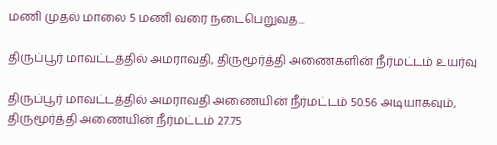மணி முதல் மாலை 5 மணி வரை நடைபெறுவத...

திருப்பூர் மாவட்டத்தில் அமராவதி, திருமூர்த்தி அணைகளின் நீர்மட்டம் உயர்வு

திருப்பூர் மாவட்டத்தில் அமராவதி அணையின் நீர்மட்டம் 50.56 அடியாகவும், திருமூர்த்தி அணையின் நீர்மட்டம் 27.75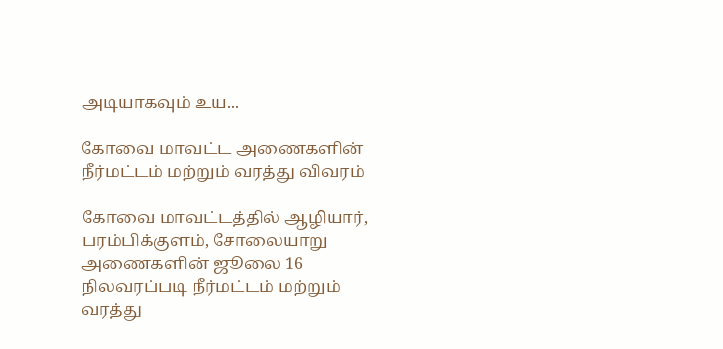அடியாகவும் உய...

கோவை மாவட்ட அணைகளின் நீர்மட்டம் மற்றும் வரத்து விவரம்

கோவை மாவட்டத்தில் ஆழியார், பரம்பிக்குளம், சோலையாறு அணைகளின் ஜூலை 16 நிலவரப்படி நீர்மட்டம் மற்றும் வரத்து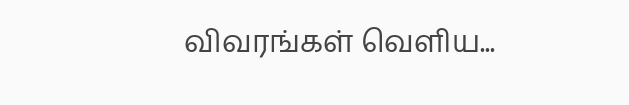விவரங்கள் வெளிய...